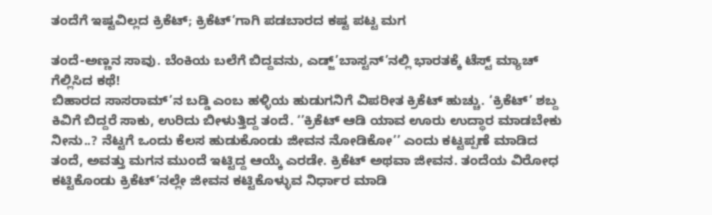ತಂದೆಗೆ ಇಷ್ಟವಿಲ್ಲದ ಕ್ರಿಕೆಟ್; ಕ್ರಿಕೆಟ್’ಗಾಗಿ ಪಡಬಾರದ ಕಷ್ಟ ಪಟ್ಟ ಮಗ

ತಂದೆ-ಅಣ್ಣನ ಸಾವು. ಬೆಂಕಿಯ ಬಲೆಗೆ ಬಿದ್ದವನು, ಎಡ್ಜ್’ಬಾಸ್ಟನ್’ನಲ್ಲಿ ಭಾರತಕ್ಕೆ ಟೆಸ್ಟ್ ಮ್ಯಾಚ್ ಗೆಲ್ಲಿಸಿದ ಕಥೆ!
ಬಿಹಾರದ ಸಾಸರಾಮ್’ನ ಬಡ್ಡಿ ಎಂಬ ಹಳ್ಳಿಯ ಹುಡುಗನಿಗೆ ವಿಪರೀತ ಕ್ರಿಕೆಟ್ ಹುಚ್ಚು. ‘ಕ್ರಿಕೆಟ್’ ಶಬ್ದ ಕಿವಿಗೆ ಬಿದ್ದರೆ ಸಾಕು, ಉರಿದು ಬೀಳುತ್ತಿದ್ದ ತಂದೆ. ‘’ಕ್ರಿಕೆಟ್ ಆಡಿ ಯಾವ ಊರು ಉದ್ಧಾರ ಮಾಡಬೇಕು ನೀನು..? ನೆಟ್ಟಗೆ ಒಂದು ಕೆಲಸ ಹುಡುಕೊಂಡು ಜೀವನ ನೋಡಿಕೋ’’ ಎಂದು ಕಟ್ಟಪ್ಪಣೆ ಮಾಡಿದ ತಂದೆ, ಅವತ್ತು ಮಗನ ಮುಂದೆ ಇಟ್ಟಿದ್ದ ಆಯ್ಕೆ ಎರಡೇ. ಕ್ರಿಕೆಟ್ ಅಥವಾ ಜೀವನ. ತಂದೆಯ ವಿರೋಧ ಕಟ್ಟಿಕೊಂಡು ಕ್ರಿಕೆಟ್’ನಲ್ಲೇ ಜೀವನ ಕಟ್ಟಿಕೊಳ್ಳುವ ನಿರ್ಧಾರ ಮಾಡಿ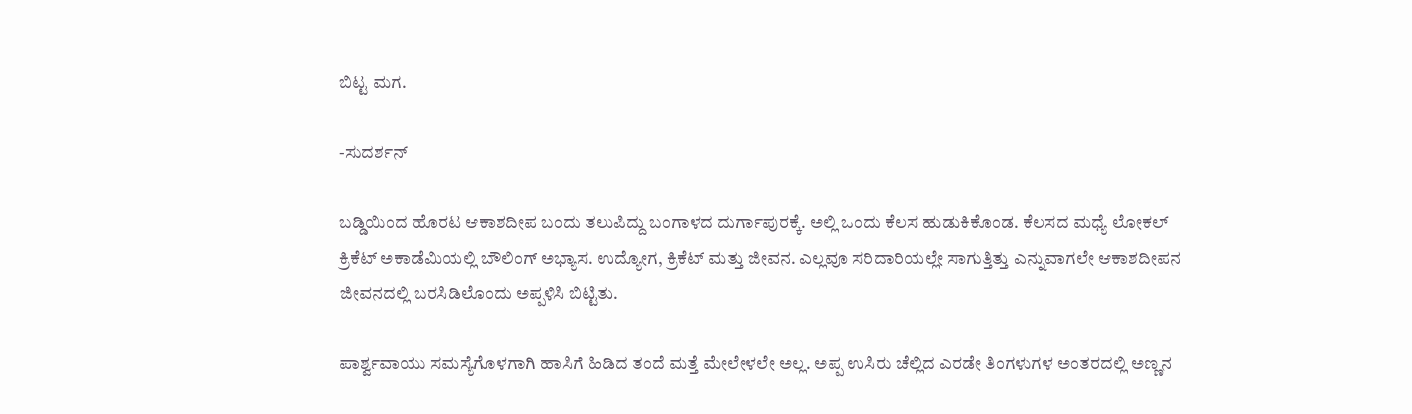ಬಿಟ್ಟ ಮಗ.

-ಸುದರ್ಶನ್

ಬಡ್ಡಿಯಿಂದ ಹೊರಟ ಆಕಾಶದೀಪ ಬಂದು ತಲುಪಿದ್ದು ಬಂಗಾಳದ ದುರ್ಗಾಪುರಕ್ಕೆ. ಅಲ್ಲಿ ಒಂದು ಕೆಲಸ ಹುಡುಕಿಕೊಂಡ. ಕೆಲಸದ ಮಧ್ಯೆ ಲೋಕಲ್ ಕ್ರಿಕೆಟ್ ಅಕಾಡೆಮಿಯಲ್ಲಿ ಬೌಲಿಂಗ್ ಅಭ್ಯಾಸ. ಉದ್ಯೋಗ, ಕ್ರಿಕೆಟ್ ಮತ್ತು ಜೀವನ. ಎಲ್ಲವೂ ಸರಿದಾರಿಯಲ್ಲೇ ಸಾಗುತ್ತಿತ್ತು ಎನ್ನುವಾಗಲೇ ಆಕಾಶದೀಪನ ಜೀವನದಲ್ಲಿ ಬರಸಿಡಿಲೊಂದು ಅಪ್ಪಳಿಸಿ ಬಿಟ್ಟಿತು.

ಪಾರ್ಶ್ವವಾಯು ಸಮಸ್ಯೆಗೊಳಗಾಗಿ ಹಾಸಿಗೆ ಹಿಡಿದ ತಂದೆ ಮತ್ತೆ ಮೇಲೇಳಲೇ ಅಲ್ಲ. ಅಪ್ಪ ಉಸಿರು ಚೆಲ್ಲಿದ ಎರಡೇ ತಿಂಗಳುಗಳ ಅಂತರದಲ್ಲಿ ಅಣ್ಣನ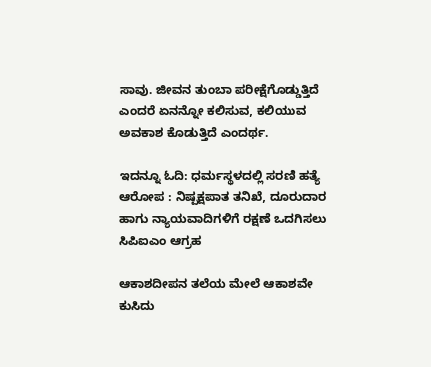ಸಾವು. ಜೀವನ ತುಂಬಾ ಪರೀಕ್ಷೆಗೊಡ್ಡುತ್ತಿದೆ ಎಂದರೆ ಏನನ್ನೋ ಕಲಿಸುವ, ಕಲಿಯುವ ಅವಕಾಶ ಕೊಡುತ್ತಿದೆ ಎಂದರ್ಥ.

ಇದನ್ನೂ ಓದಿ: ಧರ್ಮಸ್ಥಳದಲ್ಲಿ ಸರಣಿ ಹತ್ಯೆ ಆರೋಪ : ನಿಷ್ಪಕ್ಷಪಾತ ತನಿಖೆ, ದೂರುದಾರ ಹಾಗು ನ್ಯಾಯವಾದಿಗಳಿಗೆ ರಕ್ಷಣೆ ಒದಗಿಸಲು ಸಿಪಿಐಎಂ ಆಗ್ರಹ

ಆಕಾಶದೀಪನ ತಲೆಯ ಮೇಲೆ ಆಕಾಶವೇ ಕುಸಿದು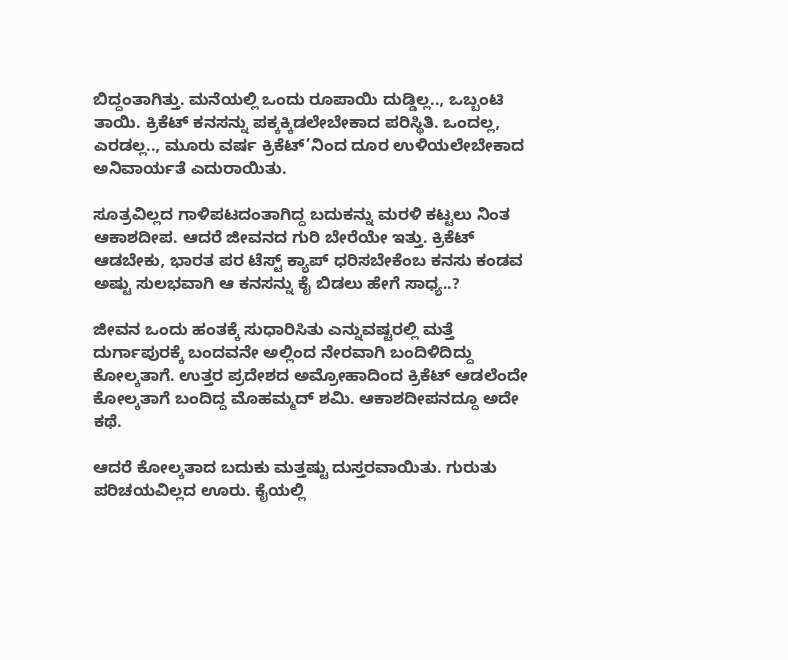ಬಿದ್ದಂತಾಗಿತ್ತು. ಮನೆಯಲ್ಲಿ ಒಂದು ರೂಪಾಯಿ ದುಡ್ಡಿಲ್ಲ.., ಒಬ್ಬಂಟಿ ತಾಯಿ. ಕ್ರಿಕೆಟ್ ಕನಸನ್ನು ಪಕ್ಕಕ್ಕಿಡಲೇಬೇಕಾದ ಪರಿಸ್ಥಿತಿ. ಒಂದಲ್ಲ, ಎರಡಲ್ಲ.., ಮೂರು ವರ್ಷ ಕ್ರಿಕೆಟ್’ನಿಂದ ದೂರ ಉಳಿಯಲೇಬೇಕಾದ ಅನಿವಾರ್ಯತೆ ಎದುರಾಯಿತು.

ಸೂತ್ರವಿಲ್ಲದ ಗಾಳಿಪಟದಂತಾಗಿದ್ದ ಬದುಕನ್ನು ಮರಳಿ ಕಟ್ಟಲು ನಿಂತ ಆಕಾಶದೀಪ. ಆದರೆ ಜೀವನದ ಗುರಿ ಬೇರೆಯೇ ಇತ್ತು. ಕ್ರಿಕೆಟ್ ಆಡಬೇಕು, ಭಾರತ ಪರ ಟೆಸ್ಟ್ ಕ್ಯಾಪ್ ಧರಿಸಬೇಕೆಂಬ ಕನಸು ಕಂಡವ ಅಷ್ಟು ಸುಲಭವಾಗಿ ಆ ಕನಸನ್ನು ಕೈ ಬಿಡಲು ಹೇಗೆ ಸಾಧ್ಯ..?

ಜೀವನ ಒಂದು ಹಂತಕ್ಕೆ ಸುಧಾರಿಸಿತು ಎನ್ನುವಷ್ಟರಲ್ಲಿ ಮತ್ತೆ ದುರ್ಗಾಪುರಕ್ಕೆ ಬಂದವನೇ ಅಲ್ಲಿಂದ ನೇರವಾಗಿ ಬಂದಿಳಿದಿದ್ದು ಕೋಲ್ಕತಾಗೆ. ಉತ್ತರ ಪ್ರದೇಶದ ಅಮ್ರೋಹಾದಿಂದ ಕ್ರಿಕೆಟ್ ಆಡಲೆಂದೇ ಕೋಲ್ಕತಾಗೆ ಬಂದಿದ್ದ ಮೊಹಮ್ಮದ್ ಶಮಿ. ಆಕಾಶದೀಪನದ್ದೂ ಅದೇ ಕಥೆ.

ಆದರೆ ಕೋಲ್ಕತಾದ ಬದುಕು ಮತ್ತಷ್ಟು ದುಸ್ತರವಾಯಿತು. ಗುರುತು ಪರಿಚಯವಿಲ್ಲದ ಊರು. ಕೈಯಲ್ಲಿ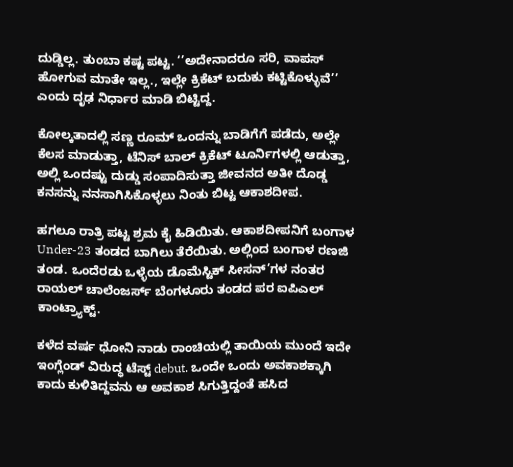ದುಡ್ಡಿಲ್ಲ. ತುಂಬಾ ಕಷ್ಟ ಪಟ್ಟ. ‘’ಅದೇನಾದರೂ ಸರಿ, ವಾಪಸ್ ಹೋಗುವ ಮಾತೇ ಇಲ್ಲ., ಇಲ್ಲೇ ಕ್ರಿಕೆಟ್ ಬದುಕು ಕಟ್ಟಿಕೊಳ್ಳುವೆ’’ ಎಂದು ದೃಢ ನಿರ್ಧಾರ ಮಾಡಿ ಬಿಟ್ಟಿದ್ದ.

ಕೋಲ್ಕತಾದಲ್ಲಿ ಸಣ್ಣ ರೂಮ್ ಒಂದನ್ನು ಬಾಡಿಗೆಗೆ ಪಡೆದು, ಅಲ್ಲೇ ಕೆಲಸ ಮಾಡುತ್ತಾ, ಟೆನಿಸ್ ಬಾಲ್ ಕ್ರಿಕೆಟ್ ಟೂರ್ನಿಗಳಲ್ಲಿ ಆಡುತ್ತಾ, ಅಲ್ಲಿ ಒಂದಷ್ಟು ದುಡ್ಡು ಸಂಪಾದಿಸುತ್ತಾ ಜೀವನದ ಅತೀ ದೊಡ್ಡ ಕನಸನ್ನು ನನಸಾಗಿಸಿಕೊಳ್ಳಲು ನಿಂತು ಬಿಟ್ಟ ಆಕಾಶದೀಪ.

ಹಗಲೂ ರಾತ್ರಿ ಪಟ್ಟ ಶ್ರಮ ಕೈ ಹಿಡಿಯಿತು. ಆಕಾಶದೀಪನಿಗೆ ಬಂಗಾಳ Under-23 ತಂಡದ ಬಾಗಿಲು ತೆರೆಯಿತು. ಅಲ್ಲಿಂದ ಬಂಗಾಳ ರಣಜಿ ತಂಡ. ಒಂದೆರಡು ಒಳ್ಳೆಯ ಡೊಮೆಸ್ಟಿಕ್ ಸೀಸನ್’ಗಳ ನಂತರ ರಾಯಲ್ ಚಾಲೆಂಜರ್ಸ್ ಬೆಂಗಳೂರು ತಂಡದ ಪರ ಐಪಿಎಲ್ ಕಾಂಟ್ರ್ಯಾಕ್ಟ್.

ಕಳೆದ ವರ್ಷ ಧೋನಿ ನಾಡು ರಾಂಚಿಯಲ್ಲಿ ತಾಯಿಯ ಮುಂದೆ ಇದೇ ಇಂಗ್ಲೆಂಡ್ ವಿರುದ್ಧ ಟೆಸ್ಟ್ debut. ಒಂದೇ ಒಂದು ಅವಕಾಶಕ್ಕಾಗಿ ಕಾದು ಕುಳಿತಿದ್ದವನು ಆ ಅವಕಾಶ ಸಿಗುತ್ತಿದ್ದಂತೆ ಹಸಿದ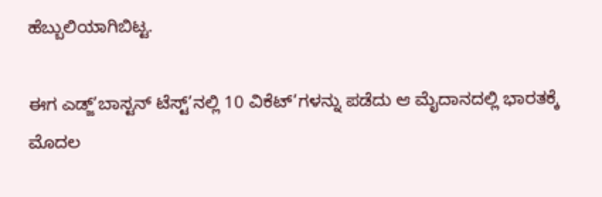ಹೆಬ್ಬುಲಿಯಾಗಿಬಿಟ್ಟ.

ಈಗ ಎಡ್ಜ್’ಬಾಸ್ಟನ್ ಟೆಸ್ಟ್’ನಲ್ಲಿ 10 ವಿಕೆಟ್’ಗಳನ್ನು ಪಡೆದು ಆ ಮೈದಾನದಲ್ಲಿ ಭಾರತಕ್ಕೆ ಮೊದಲ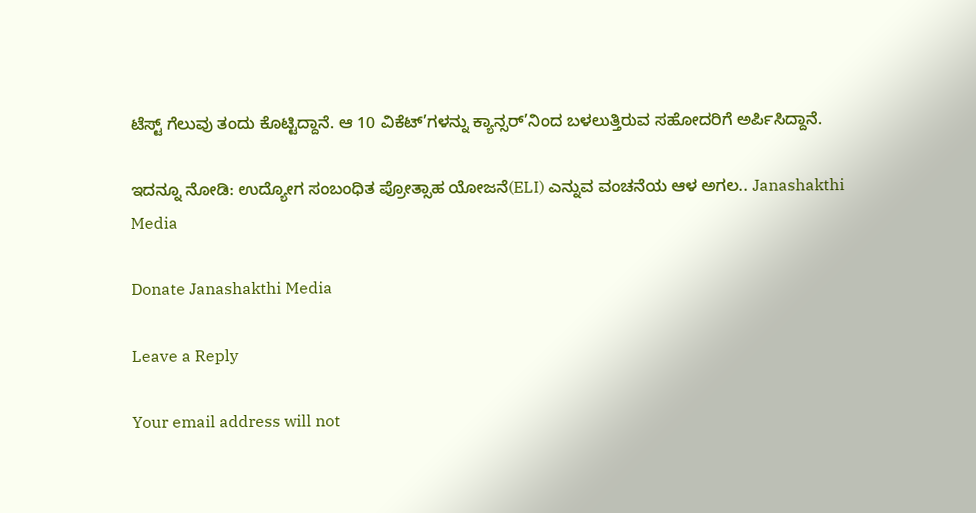ಟೆಸ್ಟ್ ಗೆಲುವು ತಂದು ಕೊಟ್ಟಿದ್ದಾನೆ. ಆ 10 ವಿಕೆಟ್’ಗಳನ್ನು ಕ್ಯಾನ್ಸರ್’ನಿಂದ ಬಳಲುತ್ತಿರುವ ಸಹೋದರಿಗೆ ಅರ್ಪಿಸಿದ್ದಾನೆ.

ಇದನ್ನೂ ನೋಡಿ: ಉದ್ಯೋಗ ಸಂಬಂಧಿತ ಪ್ರೋತ್ಸಾಹ ಯೋಜನೆ(ELI) ಎನ್ನುವ ವಂಚನೆಯ ಆಳ‌ ಅಗಲ.. Janashakthi Media

Donate Janashakthi Media

Leave a Reply

Your email address will not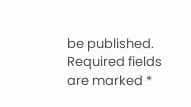be published. Required fields are marked *